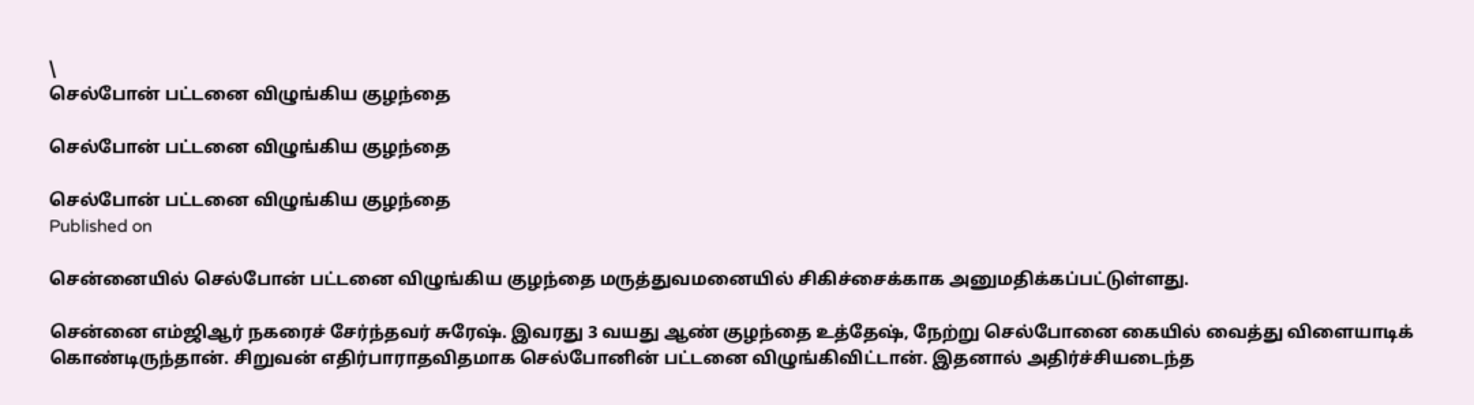\
செல்போன் பட்டனை விழுங்கிய குழந்தை

செல்போன் பட்டனை விழுங்கிய குழந்தை

செல்போன் பட்டனை விழுங்கிய குழந்தை
Published on

சென்னையில் செல்போன் பட்டனை விழுங்கிய குழந்தை மருத்துவமனையில் சிகிச்சைக்காக அனுமதிக்கப்பட்டுள்ளது.

சென்னை எம்ஜிஆர் நகரைச் சேர்ந்தவர் சுரேஷ். இவரது 3 வயது ஆண் குழந்தை உத்தேஷ், நேற்று செல்போனை கையில் வைத்து விளையாடிக் கொண்டிருந்தான். சிறுவன் எதிர்பாராதவிதமாக செல்போனின் பட்டனை விழுங்கிவிட்டான். இதனால் அதிர்ச்சியடைந்த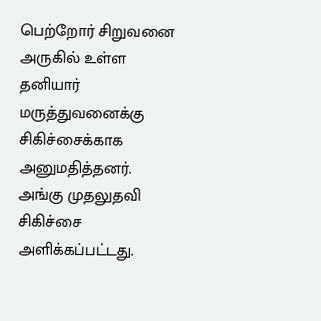பெற்றோர் சிறுவனை அருகில் உள்ள தனியார் மருத்துவனைக்கு சிகிச்சைக்காக அனுமதித்தனர். அங்கு முதலுதவி சிகிச்சை அளிக்கப்பட்டது.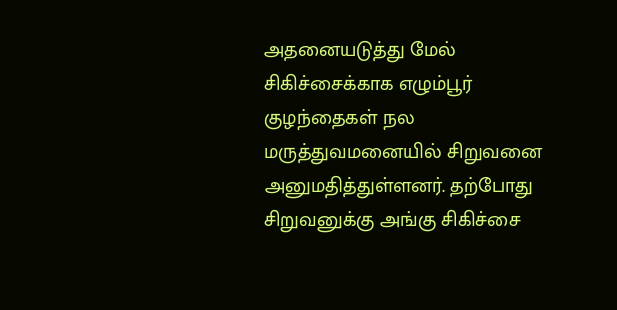அதனையடுத்து மேல் சிகிச்சைக்காக எழும்பூர் குழந்தைகள் நல மருத்துவமனையில் சிறுவனை அனுமதித்துள்ளனர். தற்போது சிறுவனுக்கு அங்கு சிகிச்சை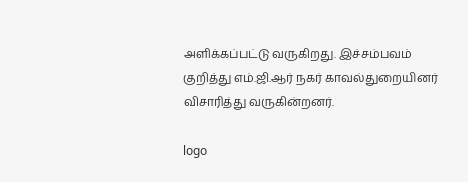அளிக்கப்பட்டு வருகிறது. இச்சம்பவம் குறித்து எம்.ஜி.ஆர் நகர் காவல்துறையினர் விசாரித்து வருகின்றனர்.

logo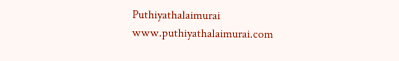Puthiyathalaimurai
www.puthiyathalaimurai.com